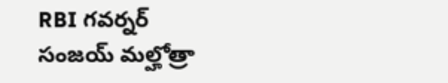RBI గవర్నర్ సంజయ్ మల్హోత్రా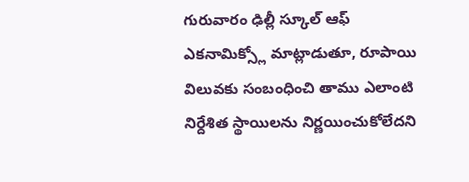గురువారం ఢిల్లీ స్కూల్ ఆఫ్ ఎకనామిక్స్లో మాట్లాడుతూ, రూపాయి విలువకు సంబంధించి తాము ఎలాంటి నిర్దేశిత స్థాయిలను నిర్ణయించుకోలేదని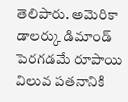తెలిపారు. అమెరికా డాలర్కు డిమాండ్ పెరగడమే రూపాయి విలువ పతనానికి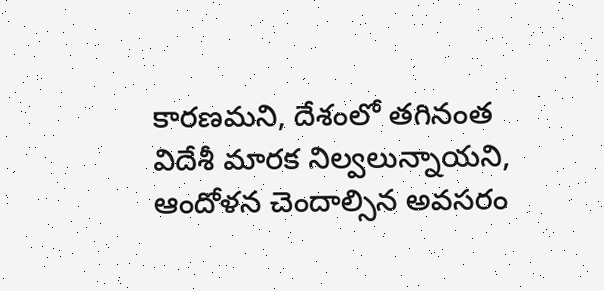కారణమని, దేశంలో తగినంత విదేశీ మారక నిల్వలున్నాయని, ఆందోళన చెందాల్సిన అవసరం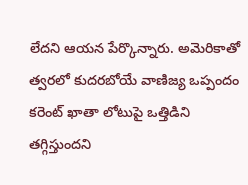లేదని ఆయన పేర్కొన్నారు. అమెరికాతో త్వరలో కుదరబోయే వాణిజ్య ఒప్పందం కరెంట్ ఖాతా లోటుపై ఒత్తిడిని తగ్గిస్తుందని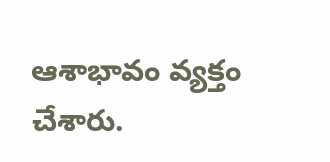ఆశాభావం వ్యక్తం చేశారు.